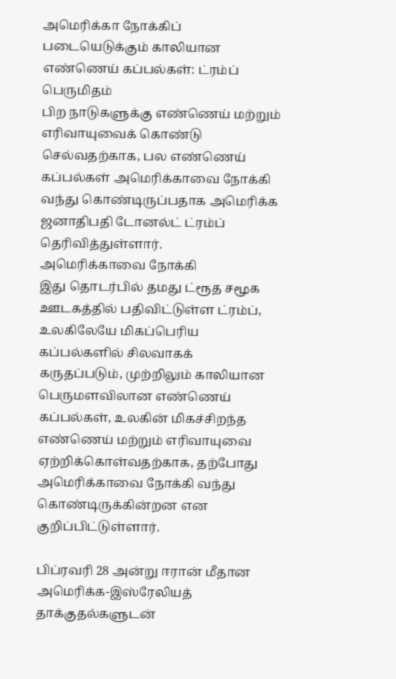அமெரிக்கா நோக்கிப் படையெடுக்கும் காலியான எண்ணெய் கப்பல்கள்: ட்ரம்ப் பெருமிதம்
பிற நாடுகளுக்கு எண்ணெய் மற்றும் எரிவாயுவைக் கொண்டு செல்வதற்காக, பல எண்ணெய் கப்பல்கள் அமெரிக்காவை நோக்கி வந்து கொண்டிருப்பதாக அமெரிக்க ஜனாதிபதி டோனல்ட் ட்ரம்ப் தெரிவித்துள்ளார்.
அமெரிக்காவை நோக்கி
இது தொடர்பில் தமது ட்ரூத சமூக ஊடகத்தில் பதிவிட்டுள்ள ட்ரம்ப், உலகிலேயே மிகப்பெரிய கப்பல்களில் சிலவாகக் கருதப்படும், முற்றிலும் காலியான பெருமளவிலான எண்ணெய் கப்பல்கள், உலகின் மிகச்சிறந்த எண்ணெய் மற்றும் எரிவாயுவை ஏற்றிக்கொள்வதற்காக, தற்போது அமெரிக்காவை நோக்கி வந்து கொண்டிருக்கின்றன என குறிப்பிட்டுள்ளார்.

பிப்ரவரி 28 அன்று ஈரான் மீதான அமெரிக்க-இஸ்ரேலியத் தாக்குதல்களுடன்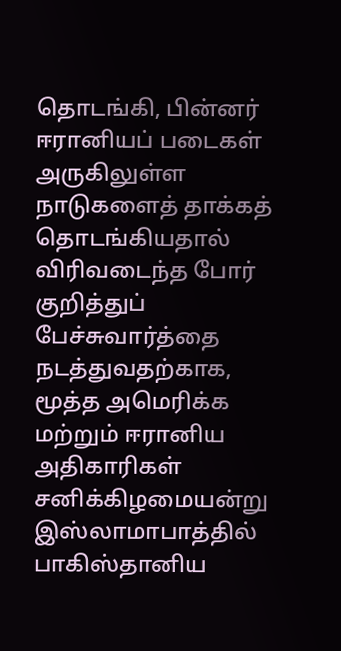தொடங்கி, பின்னர் ஈரானியப் படைகள் அருகிலுள்ள நாடுகளைத் தாக்கத் தொடங்கியதால் விரிவடைந்த போர் குறித்துப் பேச்சுவார்த்தை நடத்துவதற்காக,
மூத்த அமெரிக்க மற்றும் ஈரானிய அதிகாரிகள் சனிக்கிழமையன்று இஸ்லாமாபாத்தில் பாகிஸ்தானிய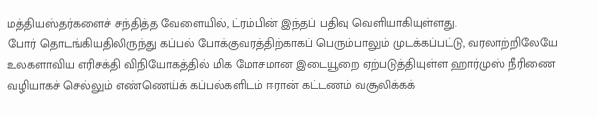மத்தியஸ்தர்களைச் சந்தித்த வேளையில், ட்ரம்பின் இந்தப் பதிவு வெளியாகியுள்ளது.
போர் தொடங்கியதிலிருந்து கப்பல் போக்குவரத்திற்காகப் பெரும்பாலும் முடக்கப்பட்டு, வரலாற்றிலேயே உலகளாவிய எரிசக்தி விநியோகத்தில் மிக மோசமான இடையூறை ஏற்படுத்தியுள்ள ஹார்முஸ் நீரிணை வழியாகச் செல்லும் எண்ணெய்க் கப்பல்களிடம் ஈரான் கட்டணம் வசூலிக்கக்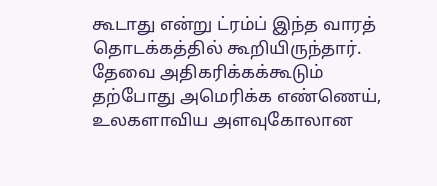கூடாது என்று ட்ரம்ப் இந்த வாரத் தொடக்கத்தில் கூறியிருந்தார்.
தேவை அதிகரிக்கக்கூடும்
தற்போது அமெரிக்க எண்ணெய், உலகளாவிய அளவுகோலான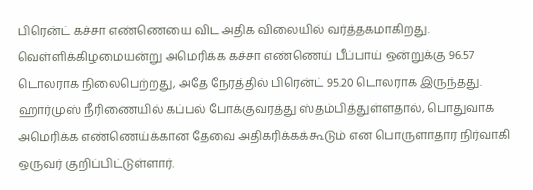பிரென்ட் கச்சா எண்ணெயை விட அதிக விலையில் வர்த்தகமாகிறது. வெள்ளிக்கிழமையன்று அமெரிக்க கச்சா எண்ணெய் பீப்பாய் ஒன்றுக்கு 96.57 டொலராக நிலைபெற்றது, அதே நேரத்தில் பிரென்ட் 95.20 டொலராக இருந்தது.
ஹார்முஸ் நீரிணையில் கப்பல் போக்குவரத்து ஸ்தம்பித்துள்ளதால், பொதுவாக அமெரிக்க எண்ணெய்க்கான தேவை அதிகரிக்கக்கூடும் என பொருளாதார நிர்வாகி ஒருவர் குறிப்பிட்டுள்ளார்.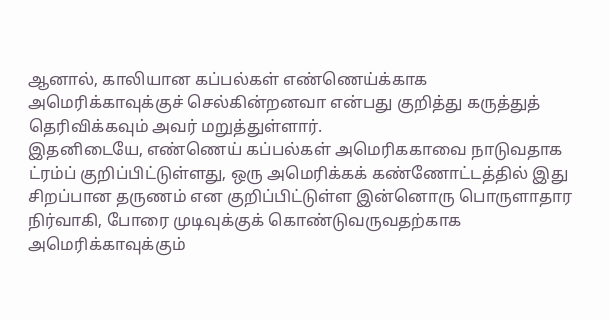ஆனால், காலியான கப்பல்கள் எண்ணெய்க்காக அமெரிக்காவுக்குச் செல்கின்றனவா என்பது குறித்து கருத்துத் தெரிவிக்கவும் அவர் மறுத்துள்ளார்.
இதனிடையே, எண்ணெய் கப்பல்கள் அமெரிககாவை நாடுவதாக ட்ரம்ப் குறிப்பிட்டுள்ளது, ஒரு அமெரிக்கக் கண்ணோட்டத்தில் இது சிறப்பான தருணம் என குறிப்பிட்டுள்ள இன்னொரு பொருளாதார நிர்வாகி, போரை முடிவுக்குக் கொண்டுவருவதற்காக அமெரிக்காவுக்கும்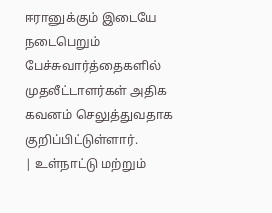ஈரானுக்கும் இடையே நடைபெறும் பேச்சுவார்த்தைகளில் முதலீட்டாளர்கள் அதிக கவனம் செலுத்துவதாக குறிப்பிட்டுள்ளார்.
| உள்நாட்டு மற்றும்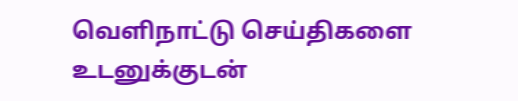வெளிநாட்டு செய்திகளை உடனுக்குடன்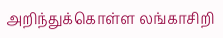அறிந்துக்கொள்ள லங்காசிறி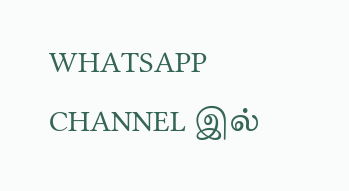WHATSAPP CHANNEL இல்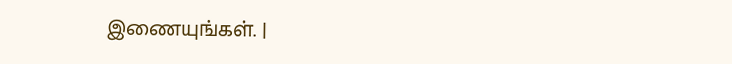இணையுங்கள். |